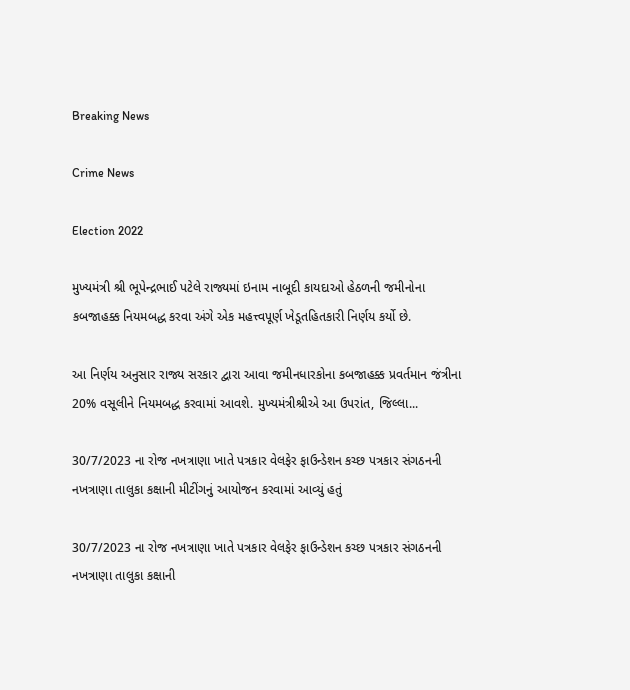Breaking News

Crime News

Election 2022

મુખ્યમંત્રી શ્રી ભૂપેન્દ્રભાઈ પટેલે રાજ્યમાં ઇનામ નાબૂદી કાયદાઓ હેઠળની જમીનોના કબજાહક્ક નિયમબદ્ધ કરવા અંગે એક મહત્ત્વપૂર્ણ ખેડૂતહિતકારી નિર્ણય કર્યો છે.

આ નિર્ણય અનુસાર રાજ્ય સરકાર દ્વારા આવા જમીનધારકોના કબજાહક્ક પ્રવર્તમાન જંત્રીના 20% વસૂલીને નિયમબદ્ધ કરવામાં આવશે. મુખ્યમંત્રીશ્રીએ આ ઉપરાંત, જિલ્લા...

30/7/2023 ના રોજ નખત્રાણા ખાતે પત્રકાર વેલફેર ફાઉન્ડેશન કચ્છ પત્રકાર સંગઠનની નખત્રાણા તાલુકા કક્ષાની મીટીંગનું આયોજન કરવામાં આવ્યું હતું

30/7/2023 ના રોજ નખત્રાણા ખાતે પત્રકાર વેલફેર ફાઉન્ડેશન કચ્છ પત્રકાર સંગઠનની નખત્રાણા તાલુકા કક્ષાની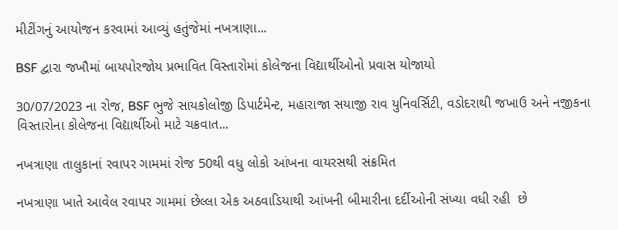મીટીંગનું આયોજન કરવામાં આવ્યું હતુંજેમાં નખત્રાણા...

BSF દ્વારા જખૌમાં બાયપોરજોય પ્રભાવિત વિસ્તારોમાં કોલેજના વિદ્યાર્થીઓનો પ્રવાસ યોજાયો

30/07/2023 ના રોજ, BSF ભુજે સાયકોલોજી ડિપાર્ટમેન્ટ, મહારાજા સયાજી રાવ યુનિવર્સિટી, વડોદરાથી જખાઉ અને નજીકના વિસ્તારોના કોલેજના વિદ્યાર્થીઓ માટે ચક્રવાત...

નખત્રાણા તાલુકાનાં રવાપર ગામમાં રોજ 50થી વધુ લોકો આંખના વાયરસથી સંક્રમિત

નખત્રાણા ખાતે આવેલ રવાપર ગામમાં છેલ્લા એક અઠવાડિયાથી આંખની બીમારીના દર્દીઓની સંખ્યા વધી રહી  છે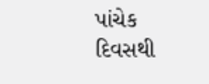પાંચેક દિવસથી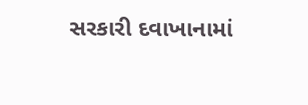સરકારી દવાખાનામાં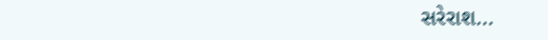સરેરાશ...